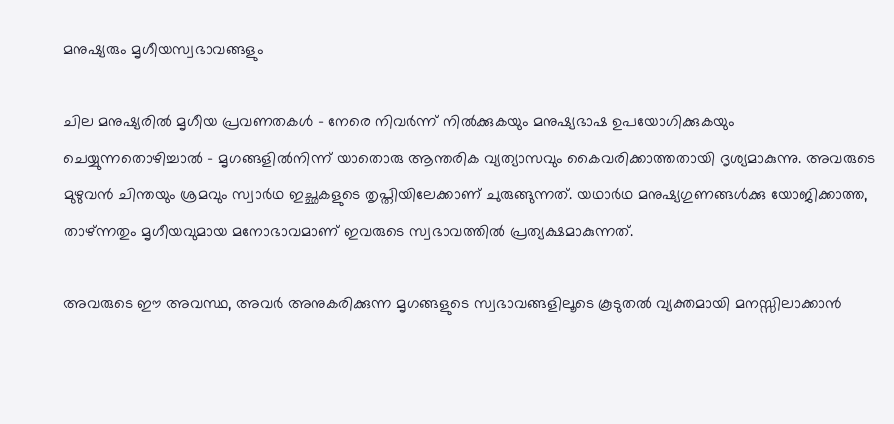മനുഷ്യരും മൃഗീയസ്വഭാവങ്ങളും

ചില മനുഷ്യരിൽ മൃഗീയ പ്രവണതകൾ – നേരെ നിവർന്ന് നിൽക്കുകയും മനുഷ്യഭാഷ ഉപയോഗിക്കുകയും ചെയ്യുന്നതൊഴിച്ചാൽ – മൃഗങ്ങളിൽനിന്ന് യാതൊരു ആന്തരിക വ്യത്യാസവും കൈവരിക്കാത്തതായി ദൃശ്യമാകുന്നു. അവരുടെ മുഴുവൻ ചിന്തയും ശ്രമവും സ്വാർഥ ഇച്ഛകളുടെ തൃപ്തിയിലേക്കാണ് ചുരുങ്ങുന്നത്. യഥാർഥ മനുഷ്യഗുണങ്ങൾക്കു യോജിക്കാത്ത, താഴ്ന്നതും മൃഗീയവുമായ മനോഭാവമാണ് ഇവരുടെ സ്വഭാവത്തിൽ പ്രത്യക്ഷമാകുന്നത്.

അവരുടെ ഈ അവസ്ഥ, അവർ അനുകരിക്കുന്ന മൃഗങ്ങളുടെ സ്വഭാവങ്ങളിലൂടെ കൂടുതൽ വ്യക്തമായി മനസ്സിലാക്കാൻ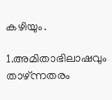കഴിയും.

1.അമിതാഭിലാഷവും താഴ്ന്നതരം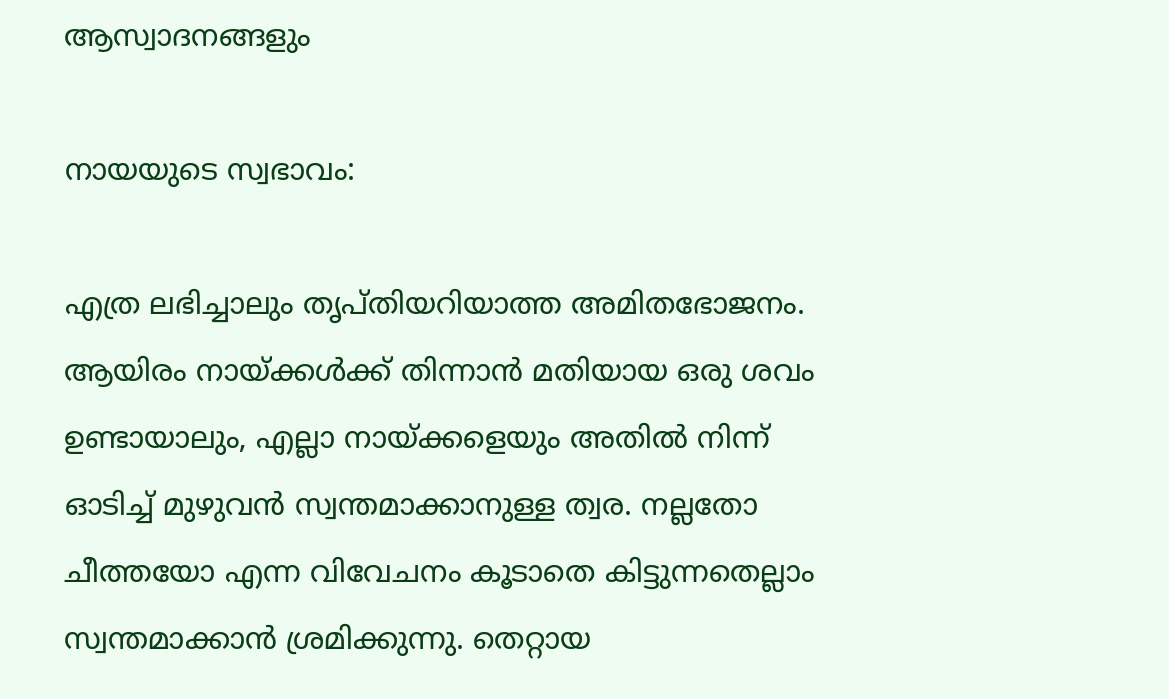ആസ്വാദനങ്ങളും

നായയുടെ സ്വഭാവം:

എത്ര ലഭിച്ചാലും തൃപ്തിയറിയാത്ത അമിതഭോജനം. ആയിരം നായ്ക്കൾക്ക് തിന്നാൻ മതിയായ ഒരു ശവം ഉണ്ടായാലും, എല്ലാ നായ്ക്കളെയും അതിൽ നിന്ന് ഓടിച്ച് മുഴുവൻ സ്വന്തമാക്കാനുള്ള ത്വര. നല്ലതോ ചീത്തയോ എന്ന വിവേചനം കൂടാതെ കിട്ടുന്നതെല്ലാം സ്വന്തമാക്കാൻ ശ്രമിക്കുന്നു. തെറ്റായ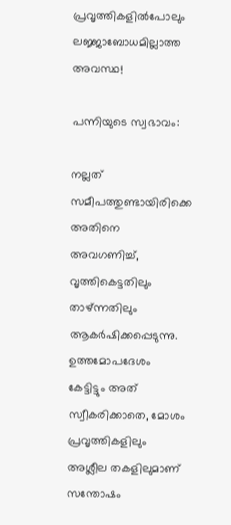പ്രവൃത്തികളിൽപോലും ലജ്ജാബോധമില്ലാത്ത അവസ്ഥ!

പന്നിയുടെ സ്വഭാവം:

നല്ലത് സമീപത്തുണ്ടായിരിക്കെ അതിനെ അവഗണിച്ച്, വൃത്തികെട്ടതിലും താഴ്ന്നതിലും ആകർഷിക്കപ്പെടുന്നു. ഉത്തമോപദേശം കേട്ടിട്ടും അത് സ്വീകരിക്കാതെ, മോശം പ്രവൃത്തികളിലും അശ്ലീല തകളിലുമാണ് സന്തോഷം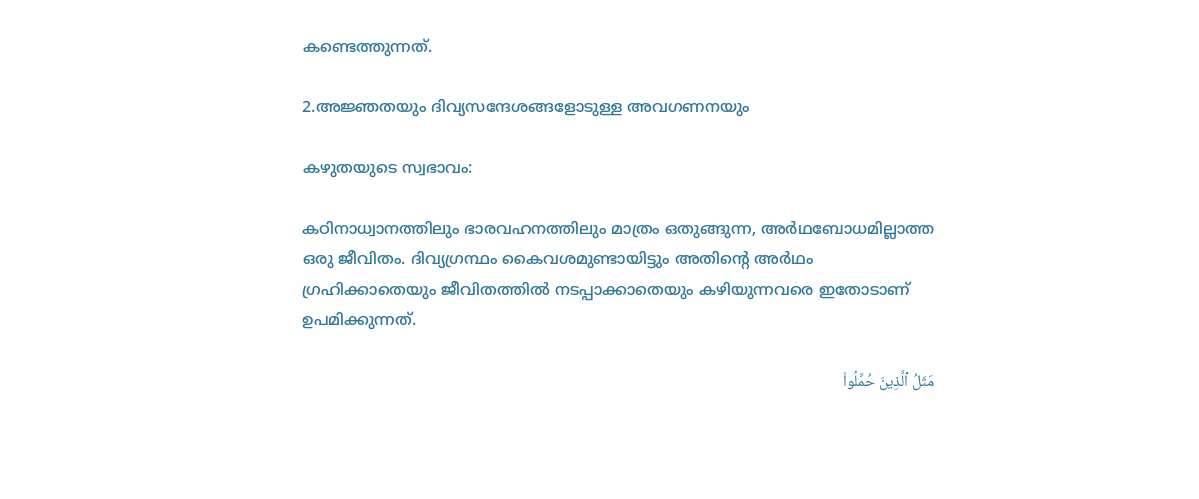കണ്ടെത്തുന്നത്.

2.അജ്ഞതയും ദിവ്യസന്ദേശങ്ങളോടുള്ള അവഗണനയും

കഴുതയുടെ സ്വഭാവം:

കഠിനാധ്വാനത്തിലും ഭാരവഹനത്തിലും മാത്രം ഒതുങ്ങുന്ന, അർഥബോധമില്ലാത്ത ഒരു ജീവിതം. ദിവ്യഗ്രന്ഥം കൈവശമുണ്ടായിട്ടും അതിന്റെ അർഥം ഗ്രഹിക്കാതെയും ജീവിതത്തിൽ നടപ്പാക്കാതെയും കഴിയുന്നവരെ ഇതോടാണ് ഉപമിക്കുന്നത്.

مَثَلُ ٱلَّذِينَ حُمِّلُوا۟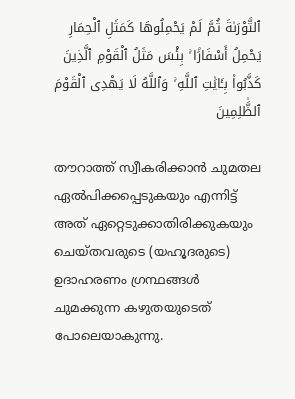ٱلتَّوْرَىٰةَ ثُمَّ لَمْ يَحْمِلُوهَا كَمَثَلِ ٱلْحِمَارِ يَحْمِلُ أَسْفَارَۢا ۚ بِئْسَ مَثَلُ ٱلْقَوْمِ ٱلَّذِينَ كَذَّبُوا۟ بِـَٔايَٰتِ ٱللَّهِ ۚ وَٱللَّهُ لَا يَهْدِى ٱلْقَوْمَ ٱلظَّٰلِمِينَ

തൗറാത്ത് സ്വീകരിക്കാൻ ചുമതല ഏൽപിക്കപ്പെടുകയും എന്നിട്ട് അത് ഏറ്റെടുക്കാതിരിക്കുകയും ചെയ്തവരുടെ (യഹൂദരുടെ) ഉദാഹരണം ഗ്രന്ഥങ്ങൾ ചുമക്കുന്ന കഴുതയുടെത് പോലെയാകുന്നു.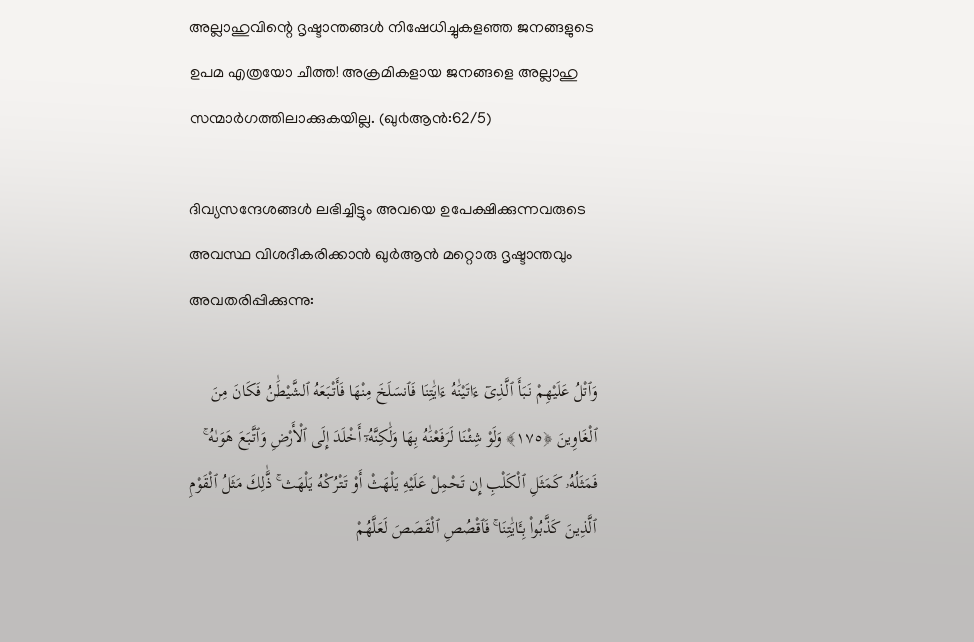അല്ലാഹുവിന്റെ ദൃഷ്ടാന്തങ്ങൾ നിഷേധിച്ചുകളഞ്ഞ ജനങ്ങളുടെ ഉപമ എത്രയോ ചീത്ത! അക്രമികളായ ജനങ്ങളെ അല്ലാഹു സന്മാർഗത്തിലാക്കുകയില്ല. (ഖു൪ആന്‍:62/5)

ദിവ്യസന്ദേശങ്ങൾ ലഭിച്ചിട്ടും അവയെ ഉപേക്ഷിക്കുന്നവരുടെ അവസ്ഥ വിശദീകരിക്കാൻ ഖുർആൻ മറ്റൊരു ദൃഷ്ടാന്തവും അവതരിപ്പിക്കുന്നു:

وَٱتْلُ عَلَيْهِمْ نَبَأَ ٱلَّذِىٓ ءَاتَيْنَٰهُ ءَايَٰتِنَا فَٱنسَلَخَ مِنْهَا فَأَتْبَعَهُ ٱلشَّيْطَٰنُ فَكَانَ مِنَ ٱلْغَاوِينَ ﴿١٧٥﴾ وَلَوْ شِئْنَا لَرَفَعْنَٰهُ بِهَا وَلَٰكِنَّهُۥٓ أَخْلَدَ إِلَى ٱلْأَرْضِ وَٱتَّبَعَ هَوَىٰهُ ۚ فَمَثَلُهُۥ كَمَثَلِ ٱلْكَلْبِ إِن تَحْمِلْ عَلَيْهِ يَلْهَثْ أَوْ تَتْرُكْهُ يَلْهَث ۚ ذَّٰلِكَ مَثَلُ ٱلْقَوْمِ ٱلَّذِينَ كَذَّبُوا۟ بِـَٔايَٰتِنَا ۚ فَٱقْصُصِ ٱلْقَصَصَ لَعَلَّهُمْ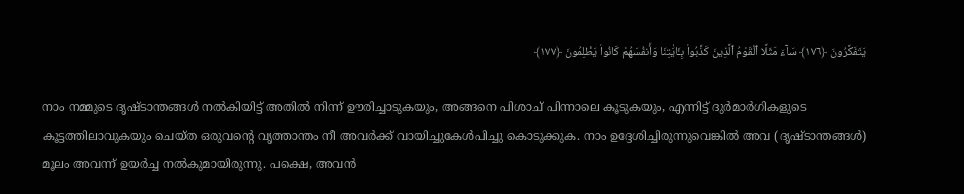يَتَفَكَّرُونَ ﴿١٧٦﴾ سَآءَ مَثَلًا ٱلْقَوْمُ ٱلَّذِينَ كَذَّبُوا۟ بِـَٔايَٰتِنَا وَأَنفُسَهُمْ كَانُوا۟ يَظْلِمُونَ ﴿١٧٧﴾

നാം നമ്മുടെ ദൃഷ്ടാന്തങ്ങള്‍ നല്‍കിയിട്ട് അതില്‍ നിന്ന് ഊരിച്ചാടുകയും, അങ്ങനെ പിശാച് പിന്നാലെ കൂടുകയും, എന്നിട്ട് ദുര്‍മാര്‍ഗികളുടെ കൂട്ടത്തിലാവുകയും ചെയ്ത ഒരുവന്‍റെ വൃത്താന്തം നീ അവര്‍ക്ക് വായിച്ചുകേള്‍പിച്ചു കൊടുക്കുക. നാം ഉദ്ദേശിച്ചിരുന്നുവെങ്കില്‍ അവ (ദൃഷ്ടാന്തങ്ങള്‍) മൂലം അവന്ന് ഉയര്‍ച്ച നല്‍കുമായിരുന്നു. പക്ഷെ, അവന്‍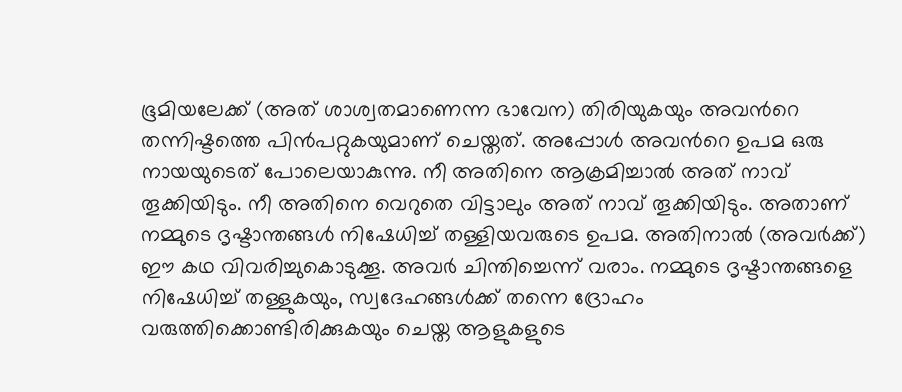ഭൂമിയലേക്ക് (അത് ശാശ്വതമാണെന്ന ഭാവേന) തിരിയുകയും അവന്‍റെ തന്നിഷ്ടത്തെ പിന്‍പറ്റുകയുമാണ് ചെയ്തത്‌. അപ്പോള്‍ അവന്‍റെ ഉപമ ഒരു നായയുടെത് പോലെയാകുന്നു. നീ അതിനെ ആക്രമിച്ചാല്‍ അത് നാവ് തൂക്കിയിടും. നീ അതിനെ വെറുതെ വിട്ടാലും അത് നാവ് തൂക്കിയിടും. അതാണ് നമ്മുടെ ദൃഷ്ടാന്തങ്ങള്‍ നിഷേധിച്ച് തള്ളിയവരുടെ ഉപമ. അതിനാല്‍ (അവര്‍ക്ക്‌) ഈ കഥ വിവരിച്ചുകൊടുക്കൂ. അവര്‍ ചിന്തിച്ചെന്ന് വരാം. നമ്മുടെ ദൃഷ്ടാന്തങ്ങളെ നിഷേധിച്ച് തള്ളുകയും, സ്വദേഹങ്ങള്‍ക്ക് തന്നെ ദ്രോഹം വരുത്തിക്കൊണ്ടിരിക്കുകയും ചെയ്ത ആളുകളുടെ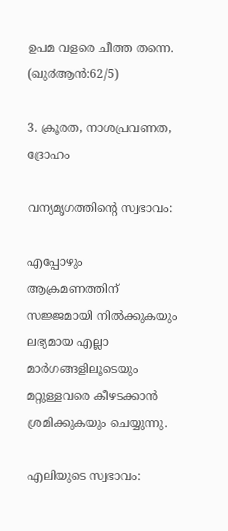ഉപമ വളരെ ചീത്ത തന്നെ. (ഖു൪ആന്‍:62/5)

3. ക്രൂരത, നാശപ്രവണത, ദ്രോഹം

വന്യമൃഗത്തിന്റെ സ്വഭാവം:

എപ്പോഴും ആക്രമണത്തിന് സജ്ജമായി നിൽക്കുകയും ലഭ്യമായ എല്ലാ മാർഗങ്ങളിലൂടെയും മറ്റുള്ളവരെ കീഴടക്കാൻ ശ്രമിക്കുകയും ചെയ്യുന്നു.

എലിയുടെ സ്വഭാവം: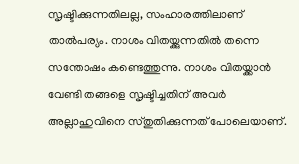സൃഷ്ടിക്കുന്നതിലല്ല, സംഹാരത്തിലാണ് താൽപര്യം. നാശം വിതയ്ക്കുന്നതിൽ തന്നെ സന്തോഷം കണ്ടെത്തുന്നു. നാശം വിതയ്ക്കാൻ വേണ്ടി തങ്ങളെ സൃഷ്ടിച്ചതിന് അവർ അല്ലാഹുവിനെ സ്തുതിക്കുന്നത് പോലെയാണ്.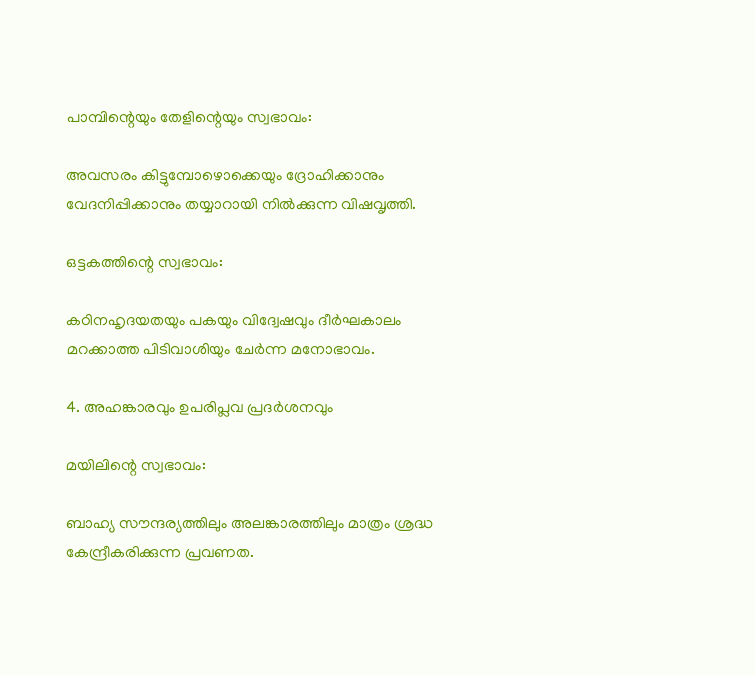പാമ്പിന്റെയും തേളിന്റെയും സ്വഭാവം:

അവസരം കിട്ടുമ്പോഴൊക്കെയും ദ്രോഹിക്കാനും വേദനിപ്പിക്കാനും തയ്യാറായി നിൽക്കുന്ന വിഷവൃത്തി.

ഒട്ടകത്തിന്റെ സ്വഭാവം:

കഠിനഹൃദയതയും പകയും വിദ്വേഷവും ദീർഘകാലം മറക്കാത്ത പിടിവാശിയും ചേർന്ന മനോഭാവം.

4. അഹങ്കാരവും ഉപരിപ്ലവ പ്രദർശനവും

മയിലിന്റെ സ്വഭാവം:

ബാഹ്യ സൗന്ദര്യത്തിലും അലങ്കാരത്തിലും മാത്രം ശ്രദ്ധ കേന്ദ്രീകരിക്കുന്ന പ്രവണത.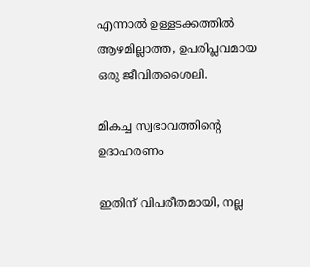എന്നാൽ ഉള്ളടക്കത്തിൽ ആഴമില്ലാത്ത, ഉപരിപ്ലവമായ ഒരു ജീവിതശൈലി.

മികച്ച സ്വഭാവത്തിന്റെ ഉദാഹരണം

ഇതിന് വിപരീതമായി, നല്ല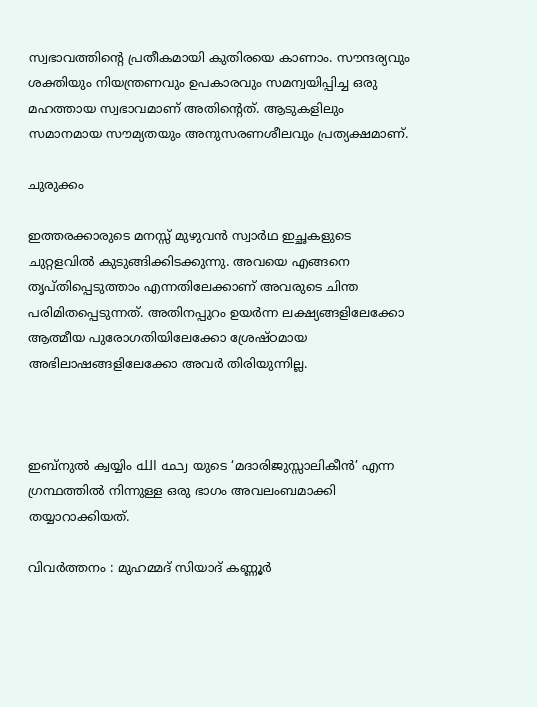സ്വഭാവത്തിന്റെ പ്രതീകമായി കുതിരയെ കാണാം. സൗന്ദര്യവും ശക്തിയും നിയന്ത്രണവും ഉപകാരവും സമന്വയിപ്പിച്ച ഒരു മഹത്തായ സ്വഭാവമാണ് അതിന്റെത്. ആടുകളിലും സമാനമായ സൗമ്യതയും അനുസരണശീലവും പ്രത്യക്ഷമാണ്.

ചുരുക്കം

ഇത്തരക്കാരുടെ മനസ്സ് മുഴുവൻ സ്വാർഥ ഇച്ഛകളുടെ ചുറ്റളവിൽ കുടുങ്ങിക്കിടക്കുന്നു. അവയെ എങ്ങനെ തൃപ്തിപ്പെടുത്താം എന്നതിലേക്കാണ് അവരുടെ ചിന്ത പരിമിതപ്പെടുന്നത്. അതിനപ്പുറം ഉയർന്ന ലക്ഷ്യങ്ങളിലേക്കോ ആത്മീയ പുരോഗതിയിലേക്കോ ശ്രേഷ്ഠമായ അഭിലാഷങ്ങളിലേക്കോ അവർ തിരിയുന്നില്ല.



ഇബ്‌നുൽ ക്വയ്യിം رحمه الله യുടെ ‘മദാരിജുസ്സാലികീൻ’ എന്ന ഗ്രന്ഥത്തിൽ നിന്നുള്ള ഒരു ഭാഗം അവലംബമാക്കി തയ്യാറാക്കിയത്.

വിവര്‍ത്തനം : മുഹമ്മദ് സിയാദ് കണ്ണൂർ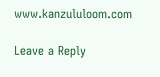www.kanzululoom.com

Leave a Reply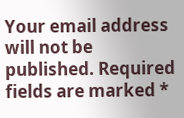Your email address will not be published. Required fields are marked *